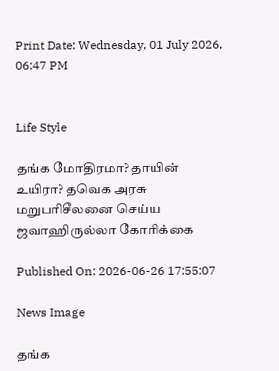Print Date: Wednesday, 01 July 2026, 06:47 PM


Life Style

தங்க மோதிரமா? தாயின் உயிரா? தவெக அரசு மறுபரிசீலனை செய்ய ஜவாஹிருல்லா கோரிக்கை

Published On: 2026-06-26 17:55:07

News Image

தங்க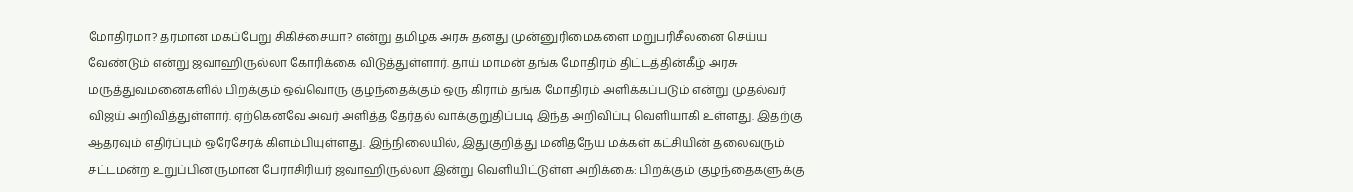மோதிரமா? தரமான மகப்பேறு சிகிச்சையா? என்று தமிழக அரசு தனது முன்னுரிமைகளை மறுபரிசீலனை செய்ய வேண்டும் என்று ஜவாஹிருல்லா கோரிக்கை விடுத்துள்ளார். தாய் மாமன் தங்க மோதிரம் திட்டத்தின்கீழ் அரசு மருத்துவமனைகளில் பிறக்கும் ஒவ்வொரு குழந்தைக்கும் ஒரு கிராம் தங்க மோதிரம் அளிக்கப்படும் என்று முதல்வர் விஜய் அறிவித்துள்ளார். ஏற்கெனவே அவர் அளித்த தேர்தல் வாக்குறுதிப்படி இந்த அறிவிப்பு வெளியாகி உள்ளது. இதற்கு ஆதரவும் எதிர்ப்பும் ஒரேசேரக் கிளம்பியுள்ளது. இந்நிலையில், இதுகுறித்து மனிதநேய மக்கள் கட்சியின் தலைவரும் சட்டமன்ற உறுப்பினருமான பேராசிரியர் ஜவாஹிருல்லா இன்று வெளியிட்டுள்ள அறிக்கை: பிறக்கும் குழந்தைகளுக்கு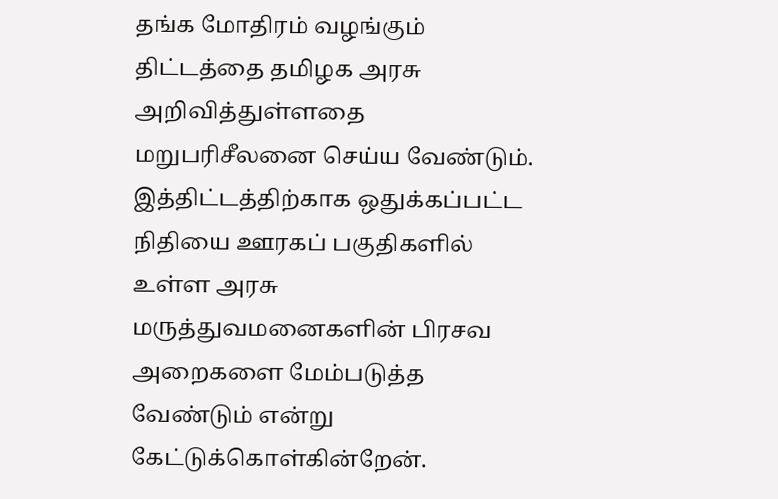தங்க மோதிரம் வழங்கும் திட்டத்தை தமிழக அரசு அறிவித்துள்ளதை மறுபரிசீலனை செய்ய வேண்டும். இத்திட்டத்திற்காக ஒதுக்கப்பட்ட நிதியை ஊரகப் பகுதிகளில் உள்ள அரசு மருத்துவமனைகளின் பிரசவ அறைகளை மேம்படுத்த வேண்டும் என்று கேட்டுக்கொள்கின்றேன்.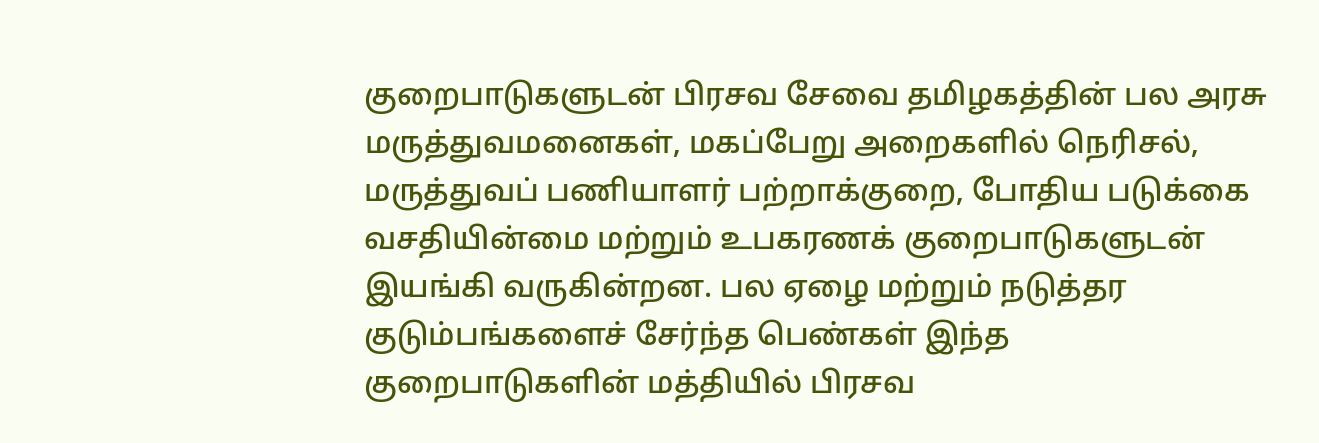குறைபாடுகளுடன் பிரசவ சேவை தமிழகத்தின் பல அரசு மருத்துவமனைகள், மகப்பேறு அறைகளில் நெரிசல், மருத்துவப் பணியாளர் பற்றாக்குறை, போதிய படுக்கை வசதியின்மை மற்றும் உபகரணக் குறைபாடுகளுடன் இயங்கி வருகின்றன. பல ஏழை மற்றும் நடுத்தர குடும்பங்களைச் சேர்ந்த பெண்கள் இந்த குறைபாடுகளின் மத்தியில் பிரசவ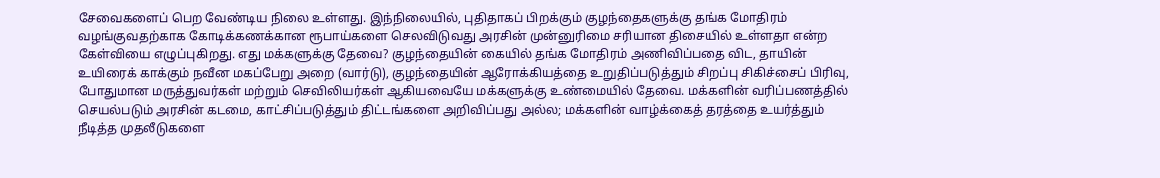சேவைகளைப் பெற வேண்டிய நிலை உள்ளது. இந்நிலையில், புதிதாகப் பிறக்கும் குழந்தைகளுக்கு தங்க மோதிரம் வழங்குவதற்காக கோடிக்கணக்கான ரூபாய்களை செலவிடுவது அரசின் முன்னுரிமை சரியான திசையில் உள்ளதா என்ற கேள்வியை எழுப்புகிறது. எது மக்களுக்கு தேவை? குழந்தையின் கையில் தங்க மோதிரம் அணிவிப்பதை விட, தாயின் உயிரைக் காக்கும் நவீன மகப்பேறு அறை (வார்டு), குழந்தையின் ஆரோக்கியத்தை உறுதிப்படுத்தும் சிறப்பு சிகிச்சைப் பிரிவு, போதுமான மருத்துவர்கள் மற்றும் செவிலியர்கள் ஆகியவையே மக்களுக்கு உண்மையில் தேவை. மக்களின் வரிப்பணத்தில் செயல்படும் அரசின் கடமை, காட்சிப்படுத்தும் திட்டங்களை அறிவிப்பது அல்ல; மக்களின் வாழ்க்கைத் தரத்தை உயர்த்தும் நீடித்த முதலீடுகளை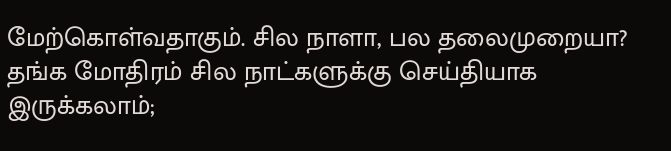மேற்கொள்வதாகும். சில நாளா, பல தலைமுறையா? தங்க மோதிரம் சில நாட்களுக்கு செய்தியாக இருக்கலாம்;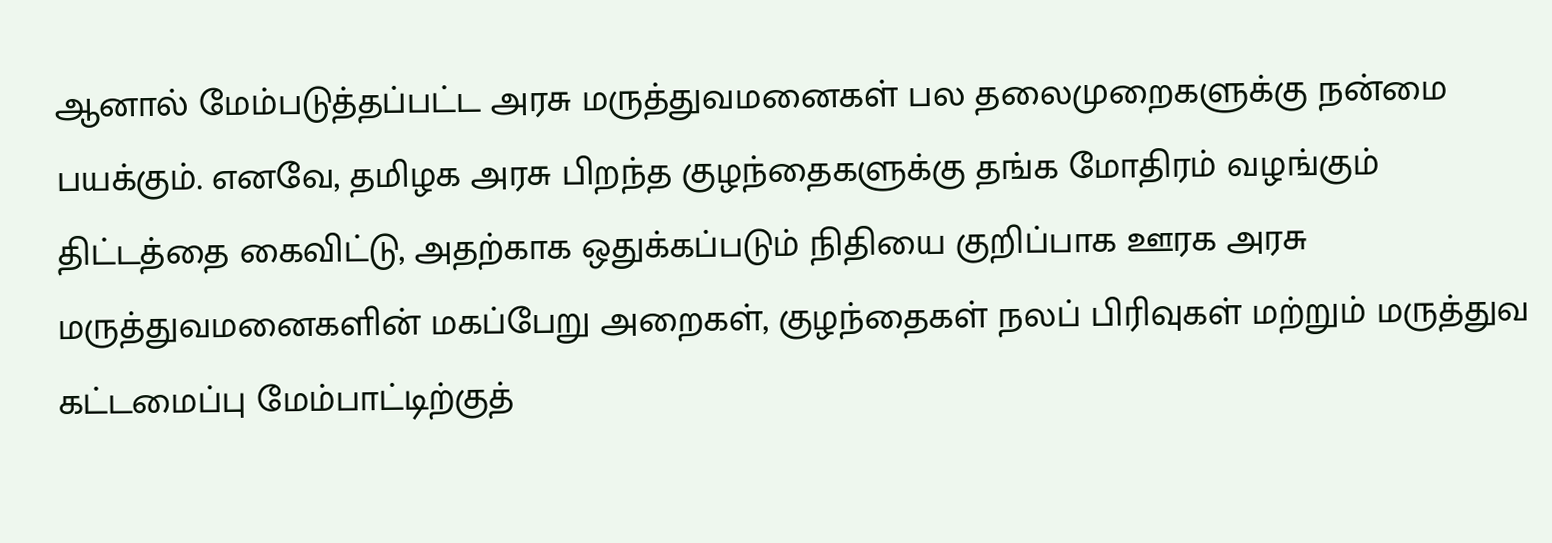ஆனால் மேம்படுத்தப்பட்ட அரசு மருத்துவமனைகள் பல தலைமுறைகளுக்கு நன்மை பயக்கும். எனவே, தமிழக அரசு பிறந்த குழந்தைகளுக்கு தங்க மோதிரம் வழங்கும் திட்டத்தை கைவிட்டு, அதற்காக ஒதுக்கப்படும் நிதியை குறிப்பாக ஊரக அரசு மருத்துவமனைகளின் மகப்பேறு அறைகள், குழந்தைகள் நலப் பிரிவுகள் மற்றும் மருத்துவ கட்டமைப்பு மேம்பாட்டிற்குத்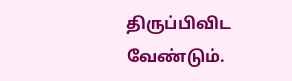திருப்பிவிட வேண்டும்.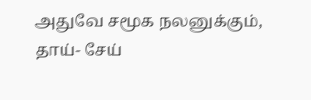அதுவே சமூக நலனுக்கும், தாய்- சேய்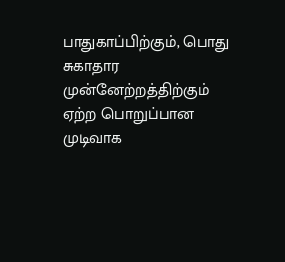பாதுகாப்பிற்கும், பொது சுகாதார முன்னேற்றத்திற்கும் ஏற்ற பொறுப்பான முடிவாக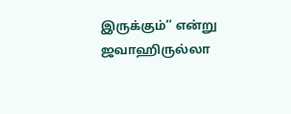இருக்கும்’’ என்று ஜவாஹிருல்லா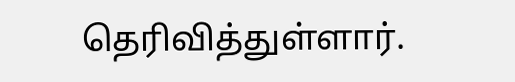தெரிவித்துள்ளார்.